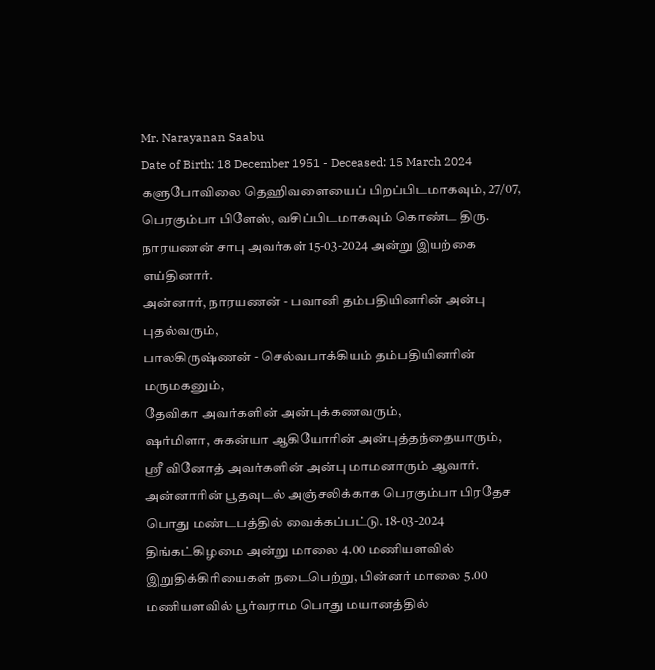Mr. Narayanan Saabu
Date of Birth: 18 December 1951 - Deceased: 15 March 2024
களுபோவிலை தெஹிவளையைப் பிறப்பிடமாகவும், 27/07, பெரகும்பா பிளேஸ், வசிப்பிடமாகவும் கொண்ட திரு. நாரயணன் சாபு அவர்கள் 15-03-2024 அன்று இயற்கை எய்தினார்.
அன்னார், நாரயணன் - பவானி தம்பதியினரின் அன்பு புதல்வரும்,
பாலகிருஷ்ணன் - செல்வபாக்கியம் தம்பதியினரின் மருமகனும்,
தேவிகா அவர்களின் அன்புக்கணவரும்,
ஷர்மிளா, சுகன்யா ஆகியோரின் அன்புத்தந்தையாரும்,
ஶ்ரீ வினோத் அவர்களின் அன்பு மாமனாரும் ஆவார்.
அன்னாரின் பூதவுடல் அஞ்சலிக்காக பெரகும்பா பிரதேச பொது மண்டபத்தில் வைக்கப்பட்டு. 18-03-2024 திங்கட்கிழமை அன்று மாலை 4.00 மணியளவில் இறுதிக்கிரியைகள் நடைபெற்று, பின்னர் மாலை 5.00 மணியளவில் பூர்வராம பொது மயானத்தில்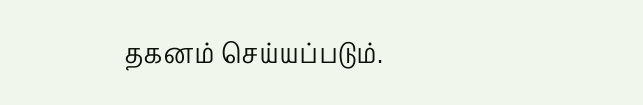தகனம் செய்யப்படும்.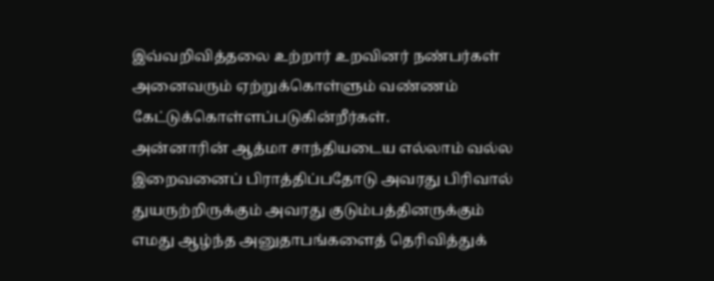இவ்வறிவித்தலை உற்றார் உறவினர் நண்பர்கள் அனைவரும் ஏற்றுக்கொள்ளும் வண்ணம் கேட்டுக்கொள்ளப்படுகின்றீர்கள்.
அன்னாரின் ஆத்மா சாந்தியடைய எல்லாம் வல்ல இறைவனைப் பிராத்திப்பதோடு அவரது பிரிவால் துயருற்றிருக்கும் அவரது குடும்பத்தினருக்கும் எமது ஆழ்ந்த அனுதாபங்களைத் தெரிவித்துக்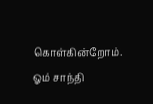கொள்கின்றோம்.
ஓம் சாந்தி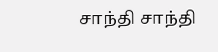சாந்தி சாந்தி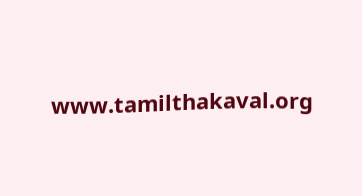www.tamilthakaval.org